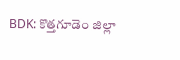BDK: కొత్తగూడెం జిల్లా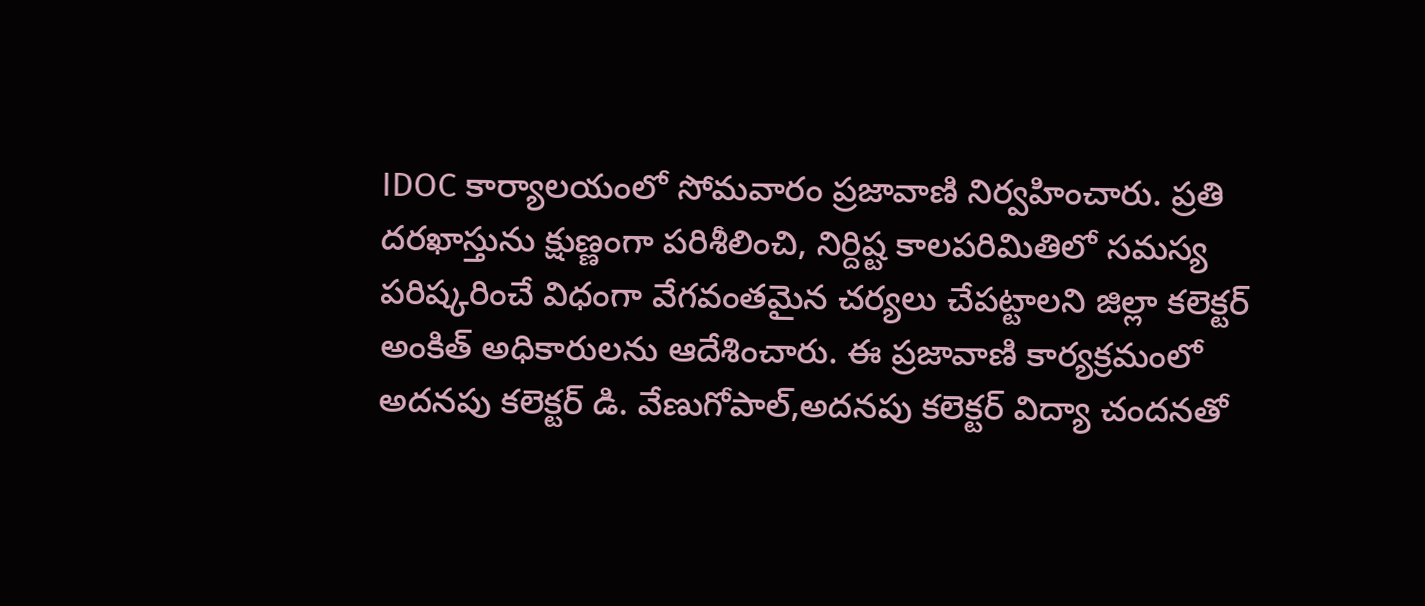IDOC కార్యాలయంలో సోమవారం ప్రజావాణి నిర్వహించారు. ప్రతి దరఖాస్తును క్షుణ్ణంగా పరిశీలించి, నిర్దిష్ట కాలపరిమితిలో సమస్య పరిష్కరించే విధంగా వేగవంతమైన చర్యలు చేపట్టాలని జిల్లా కలెక్టర్ అంకిత్ అధికారులను ఆదేశించారు. ఈ ప్రజావాణి కార్యక్రమంలో అదనపు కలెక్టర్ డి. వేణుగోపాల్,అదనపు కలెక్టర్ విద్యా చందనతో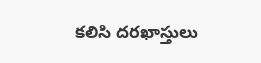కలిసి దరఖాస్తులు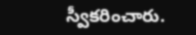స్వీకరించారు.